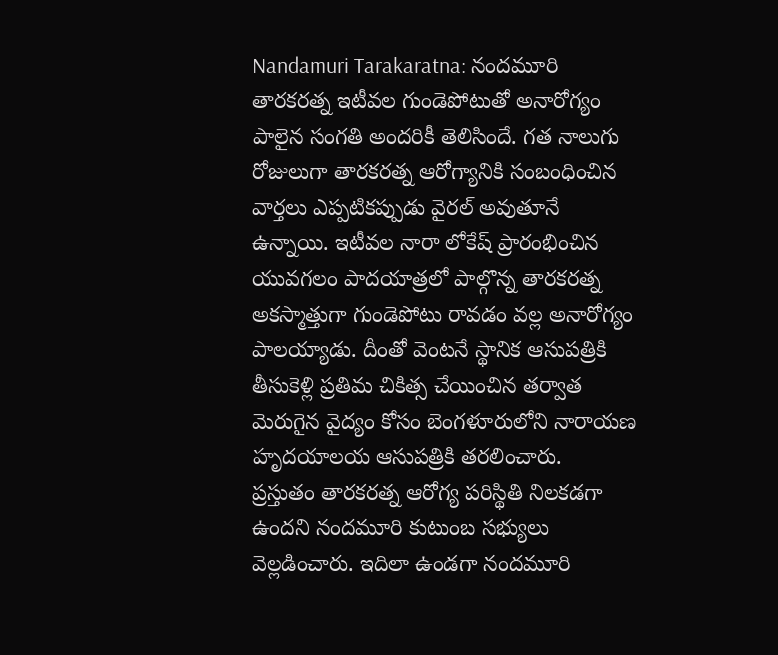Nandamuri Tarakaratna: నందమూరి తారకరత్న ఇటీవల గుండెపోటుతో అనారోగ్యం పాలైన సంగతి అందరికీ తెలిసిందే. గత నాలుగు రోజులుగా తారకరత్న ఆరోగ్యానికి సంబంధించిన వార్తలు ఎప్పటికప్పుడు వైరల్ అవుతూనే ఉన్నాయి. ఇటీవల నారా లోకేష్ ప్రారంభించిన యువగలం పాదయాత్రలో పాల్గొన్న తారకరత్న అకస్మాత్తుగా గుండెపోటు రావడం వల్ల అనారోగ్యం పాలయ్యాడు. దీంతో వెంటనే స్థానిక ఆసుపత్రికి తీసుకెళ్లి ప్రతిమ చికిత్స చేయించిన తర్వాత మెరుగైన వైద్యం కోసం బెంగళూరులోని నారాయణ హృదయాలయ ఆసుపత్రికి తరలించారు.
ప్రస్తుతం తారకరత్న ఆరోగ్య పరిస్థితి నిలకడగా ఉందని నందమూరి కుటుంబ సభ్యులు వెల్లడించారు. ఇదిలా ఉండగా నందమూరి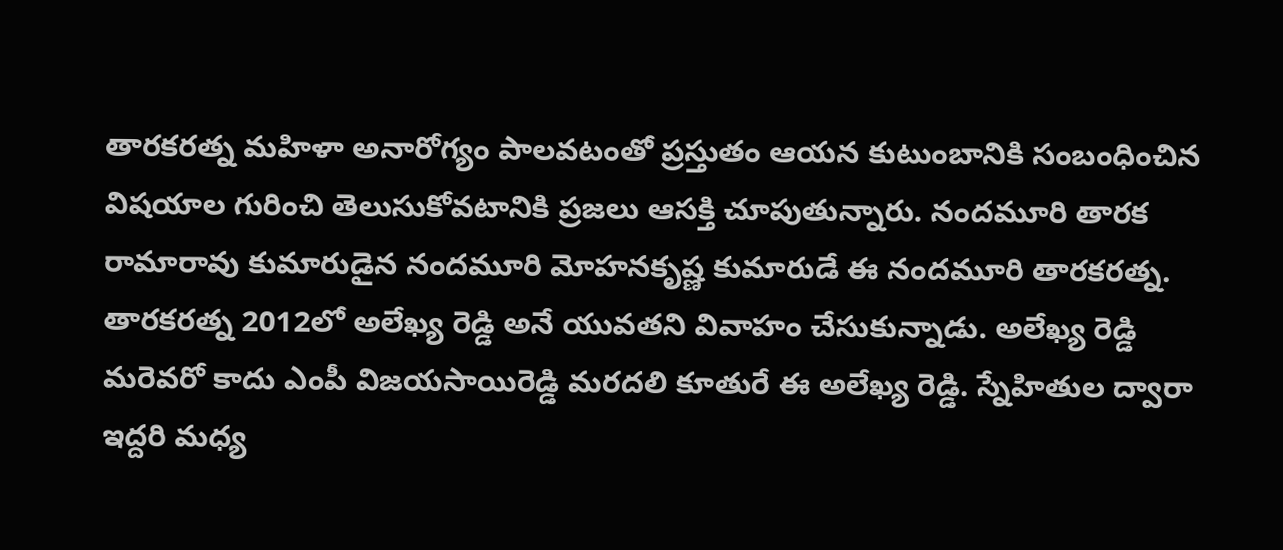తారకరత్న మహిళా అనారోగ్యం పాలవటంతో ప్రస్తుతం ఆయన కుటుంబానికి సంబంధించిన విషయాల గురించి తెలుసుకోవటానికి ప్రజలు ఆసక్తి చూపుతున్నారు. నందమూరి తారక రామారావు కుమారుడైన నందమూరి మోహనకృష్ణ కుమారుడే ఈ నందమూరి తారకరత్న.
తారకరత్న 2012లో అలేఖ్య రెడ్డి అనే యువతని వివాహం చేసుకున్నాడు. అలేఖ్య రెడ్డి మరెవరో కాదు ఎంపీ విజయసాయిరెడ్డి మరదలి కూతురే ఈ అలేఖ్య రెడ్డి. స్నేహితుల ద్వారా ఇద్దరి మధ్య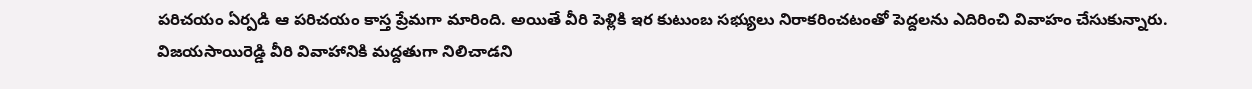పరిచయం ఏర్పడి ఆ పరిచయం కాస్త ప్రేమగా మారింది. అయితే వీరి పెళ్లికి ఇర కుటుంబ సభ్యులు నిరాకరించటంతో పెద్దలను ఎదిరించి వివాహం చేసుకున్నారు. విజయసాయిరెడ్డి వీరి వివాహానికి మద్దతుగా నిలిచాడని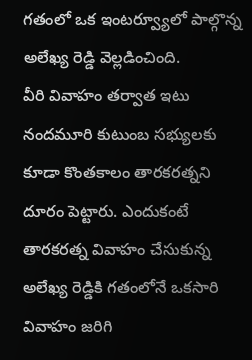గతంలో ఒక ఇంటర్వ్యూలో పాల్గొన్న అలేఖ్య రెడ్డి వెల్లడించింది.
వీరి వివాహం తర్వాత ఇటు నందమూరి కుటుంబ సభ్యులకు కూడా కొంతకాలం తారకరత్నని దూరం పెట్టారు. ఎందుకంటే తారకరత్న వివాహం చేసుకున్న అలేఖ్య రెడ్డికి గతంలోనే ఒకసారి వివాహం జరిగి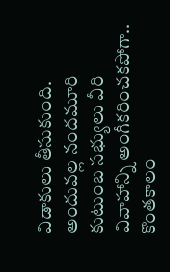విడాకులు తీసుకుంది. అందువల్ల నందమూరి కుటుంబ సభ్యులు వీరి వివాహాన్ని అంగీకరించకపోగా.. కొంతకాలం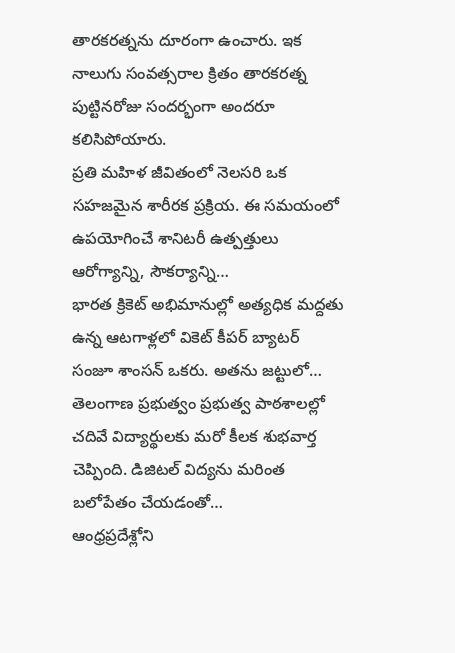తారకరత్నను దూరంగా ఉంచారు. ఇక నాలుగు సంవత్సరాల క్రితం తారకరత్న పుట్టినరోజు సందర్భంగా అందరూ కలిసిపోయారు.
ప్రతి మహిళ జీవితంలో నెలసరి ఒక సహజమైన శారీరక ప్రక్రియ. ఈ సమయంలో ఉపయోగించే శానిటరీ ఉత్పత్తులు ఆరోగ్యాన్ని, సౌకర్యాన్ని…
భారత క్రికెట్ అభిమానుల్లో అత్యధిక మద్దతు ఉన్న ఆటగాళ్లలో వికెట్ కీపర్ బ్యాటర్ సంజూ శాంసన్ ఒకరు. అతను జట్టులో…
తెలంగాణ ప్రభుత్వం ప్రభుత్వ పాఠశాలల్లో చదివే విద్యార్థులకు మరో కీలక శుభవార్త చెప్పింది. డిజిటల్ విద్యను మరింత బలోపేతం చేయడంతో…
ఆంధ్రప్రదేశ్లోని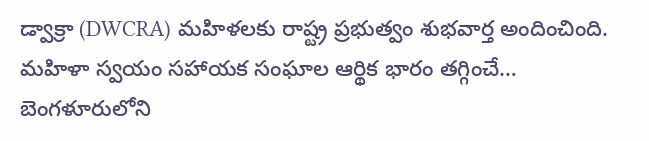డ్వాక్రా (DWCRA) మహిళలకు రాష్ట్ర ప్రభుత్వం శుభవార్త అందించింది. మహిళా స్వయం సహాయక సంఘాల ఆర్థిక భారం తగ్గించే…
బెంగళూరులోని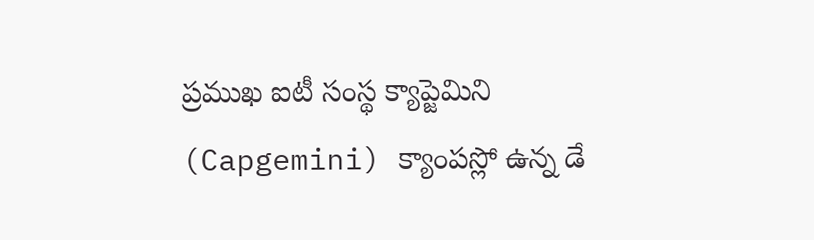ప్రముఖ ఐటీ సంస్థ క్యాప్జెమిని (Capgemini) క్యాంపస్లో ఉన్న డే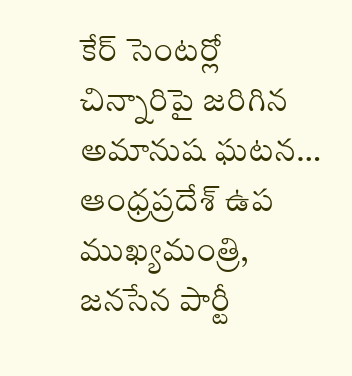కేర్ సెంటర్లో చిన్నారిపై జరిగిన అమానుష ఘటన…
ఆంధ్రప్రదేశ్ ఉప ముఖ్యమంత్రి, జనసేన పార్టీ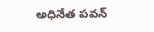అధినేత పవన్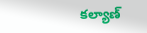కల్యాణ్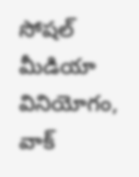సోషల్ మీడియా వినియోగం, వాక్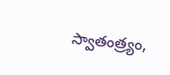స్వాతంత్ర్యం,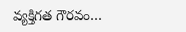వ్యక్తిగత గౌరవం…